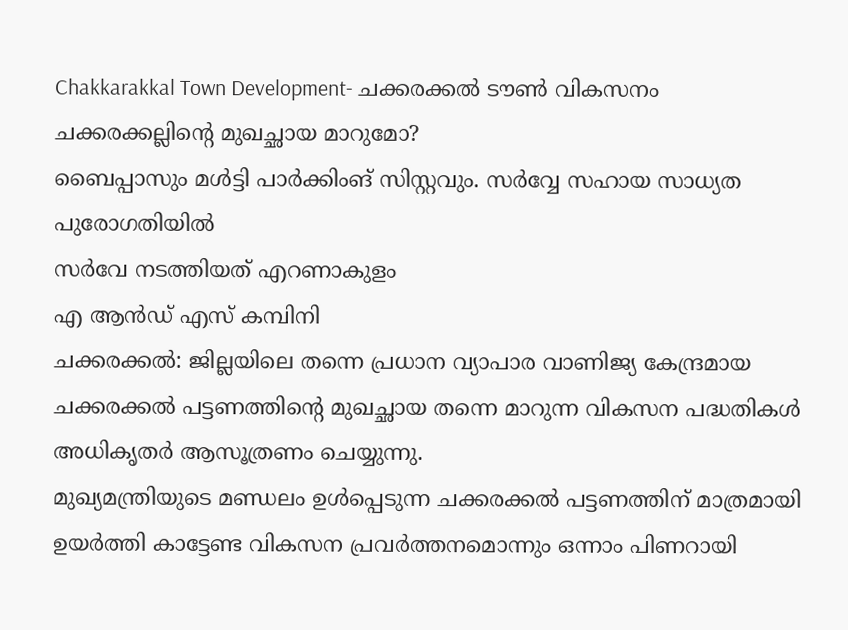Chakkarakkal Town Development- ചക്കരക്കൽ ടൗൺ വികസനം
ചക്കരക്കല്ലിൻ്റെ മുഖച്ഛായ മാറുമോ?
ബൈപ്പാസും മൾട്ടി പാർക്കിംങ് സിസ്റ്റവും. സർവ്വേ സഹായ സാധ്യത പുരോഗതിയിൽ
സർവേ നടത്തിയത് എറണാകുളം
എ ആൻഡ് എസ് കമ്പിനി
ചക്കരക്കൽ: ജില്ലയിലെ തന്നെ പ്രധാന വ്യാപാര വാണിജ്യ കേന്ദ്രമായ ചക്കരക്കൽ പട്ടണത്തിൻ്റെ മുഖച്ഛായ തന്നെ മാറുന്ന വികസന പദ്ധതികൾ അധികൃതർ ആസൂത്രണം ചെയ്യുന്നു.
മുഖ്യമന്ത്രിയുടെ മണ്ഡലം ഉൾപ്പെടുന്ന ചക്കരക്കൽ പട്ടണത്തിന് മാത്രമായി ഉയർത്തി കാട്ടേണ്ട വികസന പ്രവർത്തനമൊന്നും ഒന്നാം പിണറായി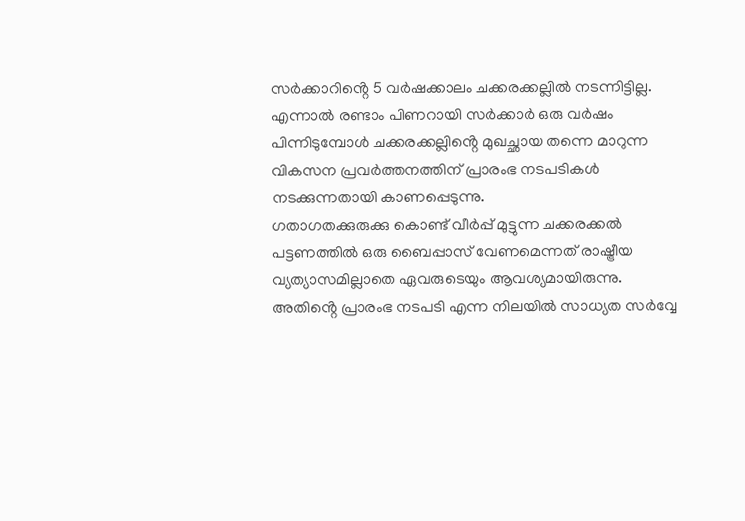സർക്കാറിൻ്റെ 5 വർഷക്കാലം ചക്കരക്കല്ലിൽ നടന്നിട്ടില്ല.
എന്നാൽ രണ്ടാം പിണറായി സർക്കാർ ഒരു വർഷം പിന്നിടുമ്പോൾ ചക്കരക്കല്ലിൻ്റെ മുഖച്ഛായ തന്നെ മാറുന്ന വികസന പ്രവർത്തനത്തിന് പ്രാരംഭ നടപടികൾ നടക്കുന്നതായി കാണപ്പെടുന്നു.
ഗതാഗതക്കുരുക്കു കൊണ്ട് വീർപ്പ് മുട്ടുന്ന ചക്കരക്കൽ പട്ടണത്തിൽ ഒരു ബൈപ്പാസ് വേണമെന്നത് രാഷ്ട്രീയ വ്യത്യാസമില്ലാതെ ഏവരുടെയും ആവശ്യമായിരുന്നു.
അതിൻ്റെ പ്രാരംഭ നടപടി എന്ന നിലയിൽ സാധ്യത സർവ്വേ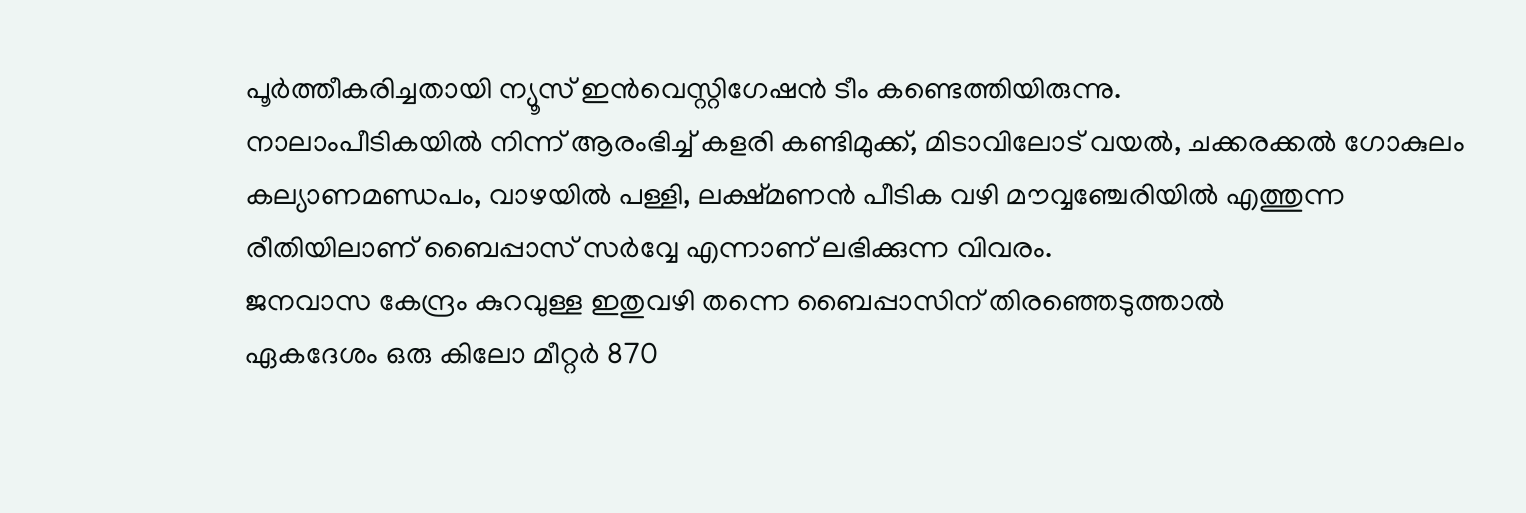പൂർത്തീകരിച്ചതായി ന്യൂസ് ഇൻവെസ്റ്റിഗേഷൻ ടീം കണ്ടെത്തിയിരുന്നു.
നാലാംപീടികയിൽ നിന്ന് ആരംഭിച്ച് കളരി കണ്ടിമുക്ക്, മിടാവിലോട് വയൽ, ചക്കരക്കൽ ഗോകുലം കല്യാണമണ്ഡപം, വാഴയിൽ പള്ളി, ലക്ഷ്മണൻ പീടിക വഴി മൗവ്വഞ്ചേരിയിൽ എത്തുന്ന രീതിയിലാണ് ബൈപ്പാസ് സർവ്വേ എന്നാണ് ലഭിക്കുന്ന വിവരം.
ജനവാസ കേന്ദ്രം കുറവുള്ള ഇതുവഴി തന്നെ ബൈപ്പാസിന് തിരഞ്ഞെടുത്താൽ
ഏകദേശം ഒരു കിലോ മീറ്റർ 870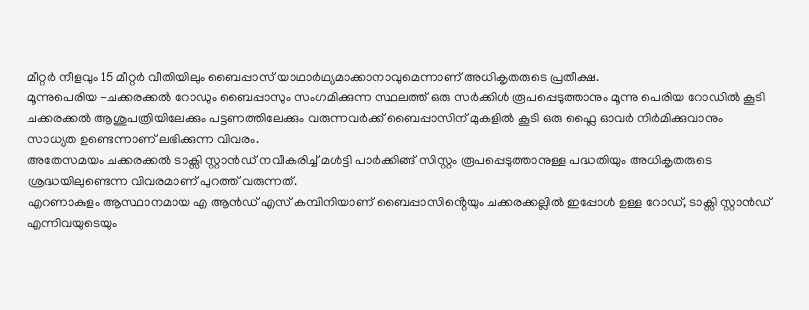മീറ്റർ നീളവും 15 മീറ്റർ വീതിയിലും ബൈപ്പാസ് യാഥാർഥ്യമാക്കാനാവുമെന്നാണ് അധികൃതരുടെ പ്രതീക്ഷ.
മൂന്നുപെരിയ -ചക്കരക്കൽ റോഡും ബൈപ്പാസും സംഗമിക്കുന്ന സ്ഥലത്ത് ഒരു സർക്കിൾ രൂപപ്പെടുത്താനും മൂന്നു പെരിയ റോഡിൽ കൂടി ചക്കരക്കൽ ആശുപത്രിയിലേക്കും പട്ടണത്തിലേക്കും വരുന്നവർക്ക് ബൈപ്പാസിന് മുകളിൽ കൂടി ഒരു ഫ്ലൈ ഓവർ നിർമിക്കുവാനും സാധ്യത ഉണ്ടെന്നാണ് ലഭിക്കുന്ന വിവരം.
അതേസമയം ചക്കരക്കൽ ടാക്സി സ്റ്റാൻഡ് നവീകരിച്ച് മൾട്ടി പാർക്കിങ്ങ് സിസ്റ്റം രൂപപ്പെടുത്താനുള്ള പദ്ധതിയും അധികൃതരുടെ ശ്രദ്ധയിലുണ്ടെന്ന വിവരമാണ് പുറത്ത് വരുന്നത്.
എറണാകുളം ആസ്ഥാനമായ എ ആൻഡ് എസ് കമ്പിനിയാണ് ബൈപ്പാസിൻ്റെയും ചക്കരക്കല്ലിൽ ഇപ്പോൾ ഉള്ള റോഡ്, ടാക്സി സ്റ്റാൻഡ് എന്നിവയുടെയും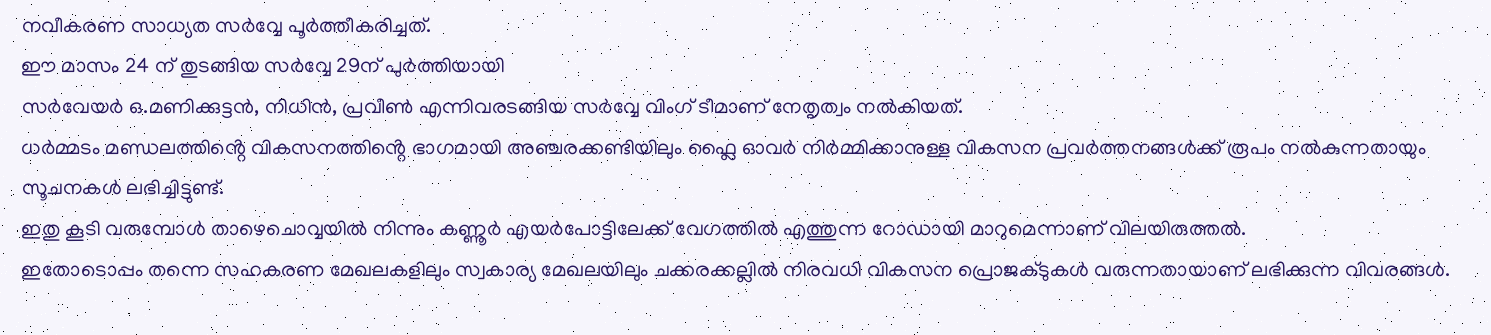നവീകരണ സാധ്യത സർവ്വേ പൂർത്തീകരിച്ചത്.
ഈ മാസം 24 ന് തുടങ്ങിയ സർവ്വേ 29ന് പുർത്തിയായി
സർവേയർ ഒ.മണിക്കുട്ടൻ, നിധിൻ, പ്രവീൺ എന്നിവരടങ്ങിയ സർവ്വേ വിംഗ് ടീമാണ് നേതൃത്വം നൽകിയത്.
ധർമ്മടം മണ്ഡലത്തിൻ്റെ വികസനത്തിൻ്റെ ഭാഗമായി അഞ്ചരക്കണ്ടിയിലും ഫ്ലൈ ഓവർ നിർമ്മിക്കാനുള്ള വികസന പ്രവർത്തനങ്ങൾക്ക് രൂപം നൽകുന്നതായും സൂചനകൾ ലഭിച്ചിട്ടുണ്ട്.
ഇതു കൂടി വരുമ്പോൾ താഴെചൊവ്വയിൽ നിന്നും കണ്ണൂർ എയർപോട്ടിലേക്ക് വേഗത്തിൽ എത്തുന്ന റോഡായി മാറുമെന്നാണ് വിലയിരുത്തൽ.
ഇതോടൊപ്പം തന്നെ സഹകരണ മേഖലകളിലും സ്വകാര്യ മേഖലയിലും ചക്കരക്കല്ലിൽ നിരവധി വികസന പ്രൊജക്ടുകൾ വരുന്നതായാണ് ലഭിക്കുന്ന വിവരങ്ങൾ.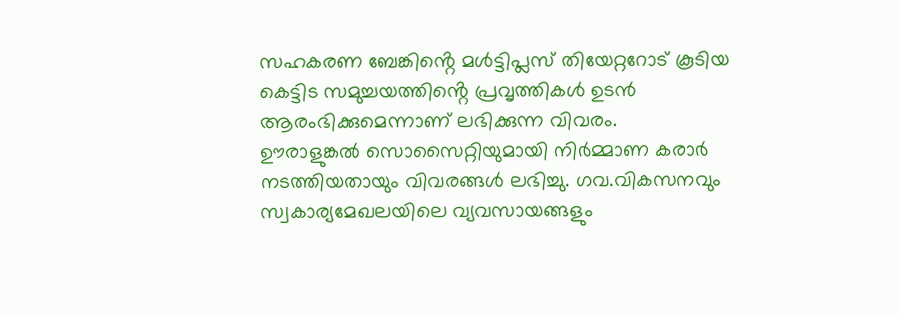സഹകരണ ബേങ്കിൻ്റെ മൾട്ടിപ്ലസ് തിയേറ്ററോട് കൂടിയ കെട്ടിട സമുച്ചയത്തിൻ്റെ പ്രവൃത്തികൾ ഉടൻ ആരംഭിക്കുമെന്നാണ് ലഭിക്കുന്ന വിവരം.
ഊരാളുങ്കൽ സൊസൈറ്റിയുമായി നിർമ്മാണ കരാർ നടത്തിയതായും വിവരങ്ങൾ ലഭിച്ചു. ഗവ.വികസനവും സ്വകാര്യമേഖലയിലെ വ്യവസായങ്ങളും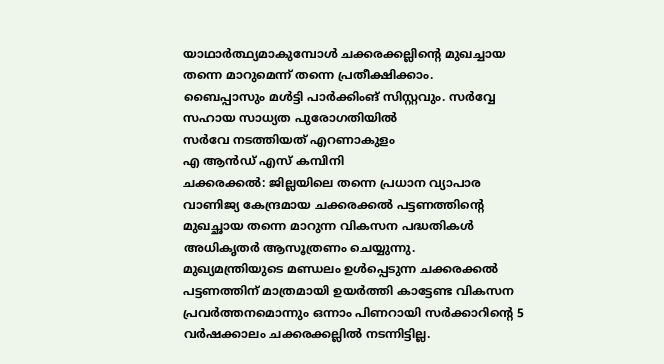യാഥാർത്ഥ്യമാകുമ്പോൾ ചക്കരക്കല്ലിൻ്റെ മുഖച്ചായ തന്നെ മാറുമെന്ന് തന്നെ പ്രതീക്ഷിക്കാം.
ബൈപ്പാസും മൾട്ടി പാർക്കിംങ് സിസ്റ്റവും. സർവ്വേ സഹായ സാധ്യത പുരോഗതിയിൽ
സർവേ നടത്തിയത് എറണാകുളം
എ ആൻഡ് എസ് കമ്പിനി
ചക്കരക്കൽ: ജില്ലയിലെ തന്നെ പ്രധാന വ്യാപാര വാണിജ്യ കേന്ദ്രമായ ചക്കരക്കൽ പട്ടണത്തിൻ്റെ മുഖച്ഛായ തന്നെ മാറുന്ന വികസന പദ്ധതികൾ അധികൃതർ ആസൂത്രണം ചെയ്യുന്നു.
മുഖ്യമന്ത്രിയുടെ മണ്ഡലം ഉൾപ്പെടുന്ന ചക്കരക്കൽ പട്ടണത്തിന് മാത്രമായി ഉയർത്തി കാട്ടേണ്ട വികസന പ്രവർത്തനമൊന്നും ഒന്നാം പിണറായി സർക്കാറിൻ്റെ 5 വർഷക്കാലം ചക്കരക്കല്ലിൽ നടന്നിട്ടില്ല.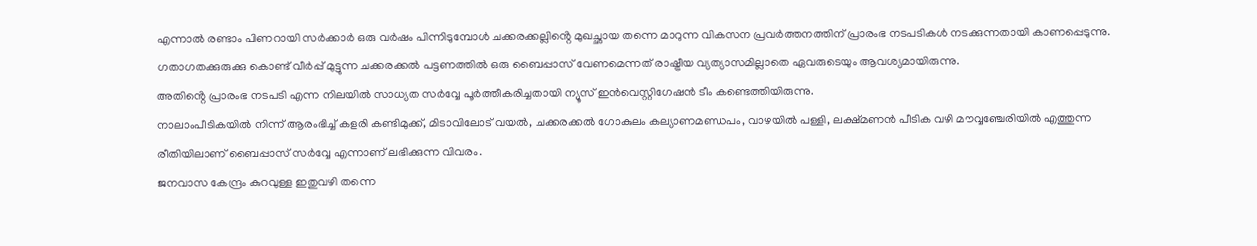എന്നാൽ രണ്ടാം പിണറായി സർക്കാർ ഒരു വർഷം പിന്നിടുമ്പോൾ ചക്കരക്കല്ലിൻ്റെ മുഖച്ഛായ തന്നെ മാറുന്ന വികസന പ്രവർത്തനത്തിന് പ്രാരംഭ നടപടികൾ നടക്കുന്നതായി കാണപ്പെടുന്നു.
ഗതാഗതക്കുരുക്കു കൊണ്ട് വീർപ്പ് മുട്ടുന്ന ചക്കരക്കൽ പട്ടണത്തിൽ ഒരു ബൈപ്പാസ് വേണമെന്നത് രാഷ്ട്രീയ വ്യത്യാസമില്ലാതെ ഏവരുടെയും ആവശ്യമായിരുന്നു.
അതിൻ്റെ പ്രാരംഭ നടപടി എന്ന നിലയിൽ സാധ്യത സർവ്വേ പൂർത്തീകരിച്ചതായി ന്യൂസ് ഇൻവെസ്റ്റിഗേഷൻ ടീം കണ്ടെത്തിയിരുന്നു.
നാലാംപീടികയിൽ നിന്ന് ആരംഭിച്ച് കളരി കണ്ടിമുക്ക്, മിടാവിലോട് വയൽ, ചക്കരക്കൽ ഗോകുലം കല്യാണമണ്ഡപം, വാഴയിൽ പള്ളി, ലക്ഷ്മണൻ പീടിക വഴി മൗവ്വഞ്ചേരിയിൽ എത്തുന്ന രീതിയിലാണ് ബൈപ്പാസ് സർവ്വേ എന്നാണ് ലഭിക്കുന്ന വിവരം.
ജനവാസ കേന്ദ്രം കുറവുള്ള ഇതുവഴി തന്നെ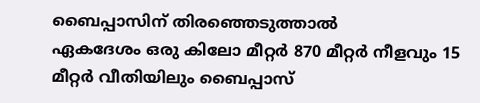ബൈപ്പാസിന് തിരഞ്ഞെടുത്താൽ
ഏകദേശം ഒരു കിലോ മീറ്റർ 870 മീറ്റർ നീളവും 15 മീറ്റർ വീതിയിലും ബൈപ്പാസ്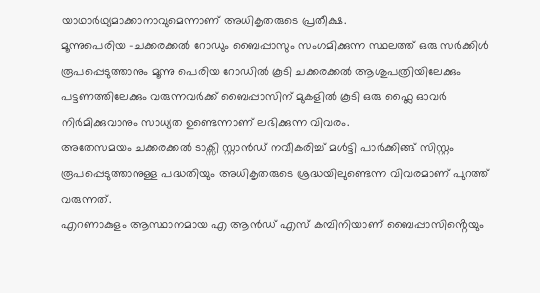യാഥാർഥ്യമാക്കാനാവുമെന്നാണ് അധികൃതരുടെ പ്രതീക്ഷ.
മൂന്നുപെരിയ -ചക്കരക്കൽ റോഡും ബൈപ്പാസും സംഗമിക്കുന്ന സ്ഥലത്ത് ഒരു സർക്കിൾ രൂപപ്പെടുത്താനും മൂന്നു പെരിയ റോഡിൽ കൂടി ചക്കരക്കൽ ആശുപത്രിയിലേക്കും പട്ടണത്തിലേക്കും വരുന്നവർക്ക് ബൈപ്പാസിന് മുകളിൽ കൂടി ഒരു ഫ്ലൈ ഓവർ നിർമിക്കുവാനും സാധ്യത ഉണ്ടെന്നാണ് ലഭിക്കുന്ന വിവരം.
അതേസമയം ചക്കരക്കൽ ടാക്സി സ്റ്റാൻഡ് നവീകരിച്ച് മൾട്ടി പാർക്കിങ്ങ് സിസ്റ്റം രൂപപ്പെടുത്താനുള്ള പദ്ധതിയും അധികൃതരുടെ ശ്രദ്ധയിലുണ്ടെന്ന വിവരമാണ് പുറത്ത് വരുന്നത്.
എറണാകുളം ആസ്ഥാനമായ എ ആൻഡ് എസ് കമ്പിനിയാണ് ബൈപ്പാസിൻ്റെയും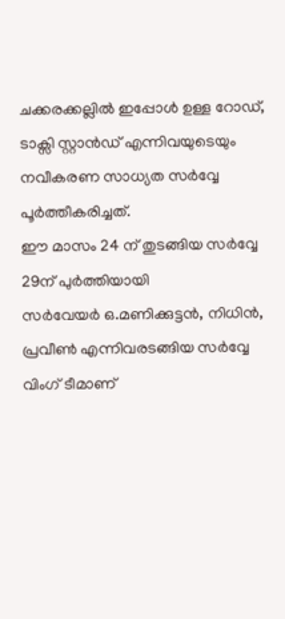ചക്കരക്കല്ലിൽ ഇപ്പോൾ ഉള്ള റോഡ്, ടാക്സി സ്റ്റാൻഡ് എന്നിവയുടെയും നവീകരണ സാധ്യത സർവ്വേ പൂർത്തീകരിച്ചത്.
ഈ മാസം 24 ന് തുടങ്ങിയ സർവ്വേ 29ന് പുർത്തിയായി
സർവേയർ ഒ.മണിക്കുട്ടൻ, നിധിൻ, പ്രവീൺ എന്നിവരടങ്ങിയ സർവ്വേ വിംഗ് ടീമാണ്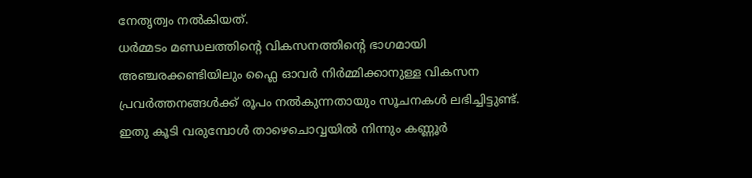നേതൃത്വം നൽകിയത്.
ധർമ്മടം മണ്ഡലത്തിൻ്റെ വികസനത്തിൻ്റെ ഭാഗമായി അഞ്ചരക്കണ്ടിയിലും ഫ്ലൈ ഓവർ നിർമ്മിക്കാനുള്ള വികസന പ്രവർത്തനങ്ങൾക്ക് രൂപം നൽകുന്നതായും സൂചനകൾ ലഭിച്ചിട്ടുണ്ട്.
ഇതു കൂടി വരുമ്പോൾ താഴെചൊവ്വയിൽ നിന്നും കണ്ണൂർ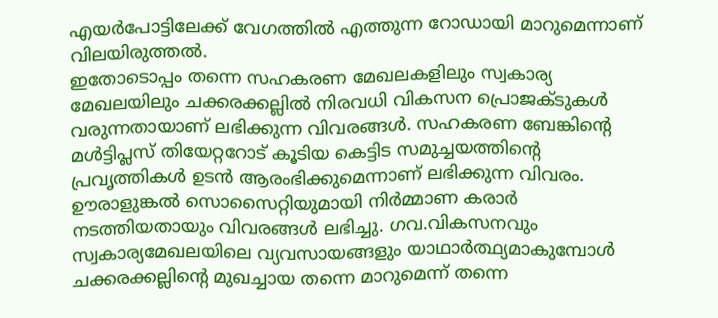എയർപോട്ടിലേക്ക് വേഗത്തിൽ എത്തുന്ന റോഡായി മാറുമെന്നാണ് വിലയിരുത്തൽ.
ഇതോടൊപ്പം തന്നെ സഹകരണ മേഖലകളിലും സ്വകാര്യ മേഖലയിലും ചക്കരക്കല്ലിൽ നിരവധി വികസന പ്രൊജക്ടുകൾ വരുന്നതായാണ് ലഭിക്കുന്ന വിവരങ്ങൾ. സഹകരണ ബേങ്കിൻ്റെ മൾട്ടിപ്ലസ് തിയേറ്ററോട് കൂടിയ കെട്ടിട സമുച്ചയത്തിൻ്റെ പ്രവൃത്തികൾ ഉടൻ ആരംഭിക്കുമെന്നാണ് ലഭിക്കുന്ന വിവരം.
ഊരാളുങ്കൽ സൊസൈറ്റിയുമായി നിർമ്മാണ കരാർ നടത്തിയതായും വിവരങ്ങൾ ലഭിച്ചു. ഗവ.വികസനവും സ്വകാര്യമേഖലയിലെ വ്യവസായങ്ങളും യാഥാർത്ഥ്യമാകുമ്പോൾ ചക്കരക്കല്ലിൻ്റെ മുഖച്ചായ തന്നെ മാറുമെന്ന് തന്നെ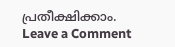പ്രതീക്ഷിക്കാം.
Leave a Comment